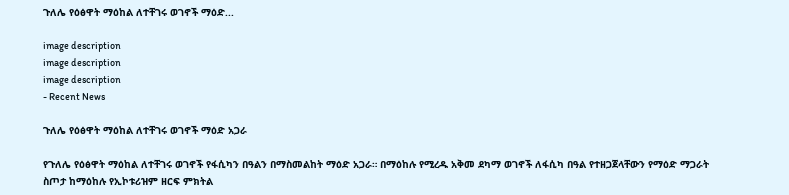ጉለሌ የዕፅዋት ማዕከል ለተቸገሩ ወገኖች ማዕድ...

image description
image description
image description
- Recent News

ጉለሌ የዕፅዋት ማዕከል ለተቸገሩ ወገኖች ማዕድ አጋራ

የጉለሌ የዕፅዋት ማዕከል ለተቸገሩ ወገኖች የፋሲካን በዓልን በማስመልከት ማዕድ አጋራ። በማዕከሉ የሚረዱ አቅመ ደካማ ወገኖች ለፋሲካ በዓል የተዘጋጀላቸውን የማዕድ ማጋራት ስጦታ ከማዕከሉ የኢኮቱሪዝም ዘርፍ ምክትል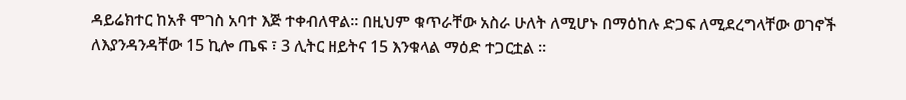ዳይሬክተር ከአቶ ሞገስ አባተ እጅ ተቀብለዋል፡፡ በዚህም ቁጥራቸው አስራ ሁለት ለሚሆኑ በማዕከሉ ድጋፍ ለሚደረግላቸው ወገኖች ለእያንዳንዳቸው 15 ኪሎ ጤፍ ፣ 3 ሊትር ዘይትና 15 እንቁላል ማዕድ ተጋርቷል ።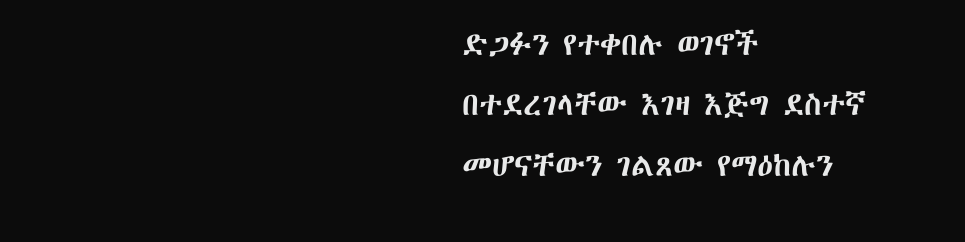ድጋፉን የተቀበሉ ወገኖች በተደረገላቸው እገዛ እጅግ ደስተኛ መሆናቸውን ገልጸው የማዕከሉን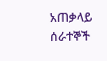አጠቃላይ ሰራተኞች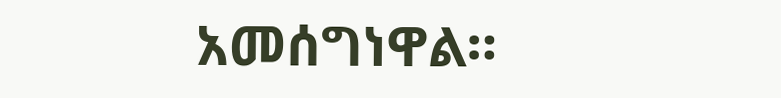አመሰግነዋል።